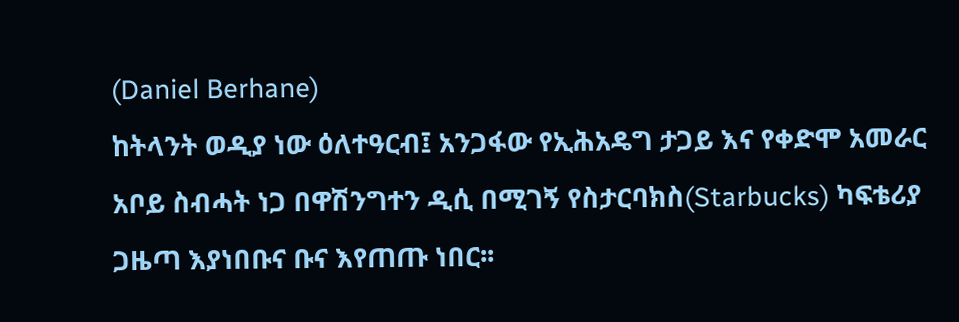(Daniel Berhane)
ከትላንት ወዲያ ነው ዕለተዓርብ፤ አንጋፋው የኢሕአዴግ ታጋይ እና የቀድሞ አመራር አቦይ ስብሓት ነጋ በዋሽንግተን ዲሲ በሚገኝ የስታርባክስ(Starbucks) ካፍቴሪያ ጋዜጣ እያነበቡና ቡና እየጠጡ ነበር፡፡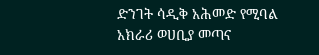ድንገት ሳዲቅ አሕመድ የሚባል አክራሪ ወሀቢያ መጣና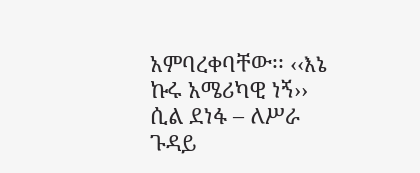አምባረቀባቸው፡፡ ‹‹እኔ ኩሩ አሜሪካዊ ነኝ›› ሲል ደነፋ – ለሥራ ጉዳይ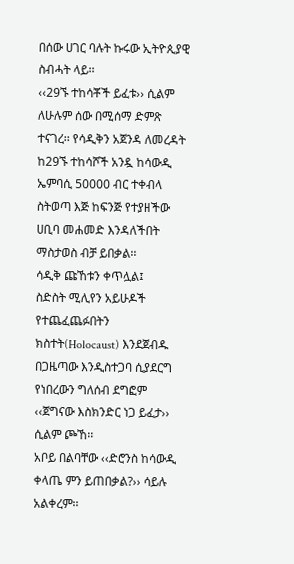በሰው ሀገር ባሉት ኩሩው ኢትዮጲያዊ ስብሓት ላይ፡፡
‹‹29ኙ ተከሳቾች ይፈቱ›› ሲልም ለሁሉም ሰው በሚሰማ ድምጽ ተናገረ፡፡ የሳዲቅን አጀንዳ ለመረዳት ከ29ኙ ተከሳሾች አንዷ ከሳውዲ ኤምባሲ 50000 ብር ተቀብላ ስትወጣ እጅ ከፍንጅ የተያዘችው ሀቢባ መሐመድ እንዳለችበት ማስታወስ ብቻ ይበቃል፡፡
ሳዲቅ ጩኸቱን ቀጥሏል፤
ስድስት ሚሊየን አይሁዶች የተጨፈጨፉበትን ክስተት(Holocaust) እንደጀብዱ በጋዜጣው እንዲስተጋባ ሲያደርግ የነበረውን ግለሰብ ደግፎም ‹‹ጀግናው እስክንድር ነጋ ይፈታ›› ሲልም ጮኸ፡፡
አቦይ በልባቸው ‹‹ድሮንስ ከሳውዲ ቀላጤ ምን ይጠበቃል?›› ሳይሉ አልቀረም፡፡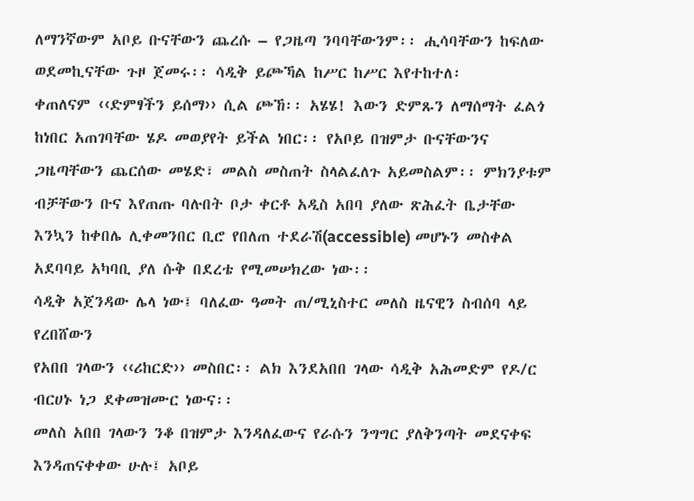ለማንኛውም አቦይ ቡናቸውን ጨረሱ – የጋዜጣ ንባባቸውንም፡፡ ሒሳባቸውን ከፍለው ወደመኪናቸው ጉዞ ጀመሩ፡፡ ሳዲቅ ይጮኻል ከሥር ከሥር እየተከተለ፡
ቀጠለናም ‹‹ድምፃችን ይሰማ›› ሲል ጮኸ፡፡ አሄሄ! እውን ድምጹን ለማሰማት ፈልጎ ከነበር አጠገባቸው ሄዶ መወያየት ይችል ነበር፡፡ የአቦይ በዝምታ ቡናቸውንና ጋዜጣቸውን ጨርሰው መሄድ፣ መልስ መስጠት ስላልፈለጉ አይመስልም፡፡ ምክንያቱም ብቻቸውን ቡና እየጠጡ ባሉበት ቦታ ቀርቶ አዲስ አበባ ያለው ጽሕፈት ቤታቸው እንኳን ከቀበሌ ሊቀመንበር ቢሮ የበለጠ ተደራሽ(accessible) መሆኑን መስቀል አደባባይ አካባቢ ያለ ሱቅ በደረቴ የሚመሠክረው ነው፡፡
ሳዲቅ አጀንዳው ሌላ ነው፤ ባለፈው ዓመት ጠ/ሚኒስተር መለስ ዜናዊን ስብሰባ ላይ የረበሸውን
የአበበ ገላውን ‹‹ሪከርድ›› መስበር፡፡ ልክ እንደአበበ ገላው ሳዲቅ አሕመድም የዶ/ር ብርሀኑ ነጋ ደቀመዝሙር ነውና፡፡
መለስ አበበ ገላውን ንቆ በዝምታ እንዳለፈውና የራሱን ንግግር ያለቅንጣት መደናቀፍ እንዳጠናቀቀው ሁሉ፤ አቦይ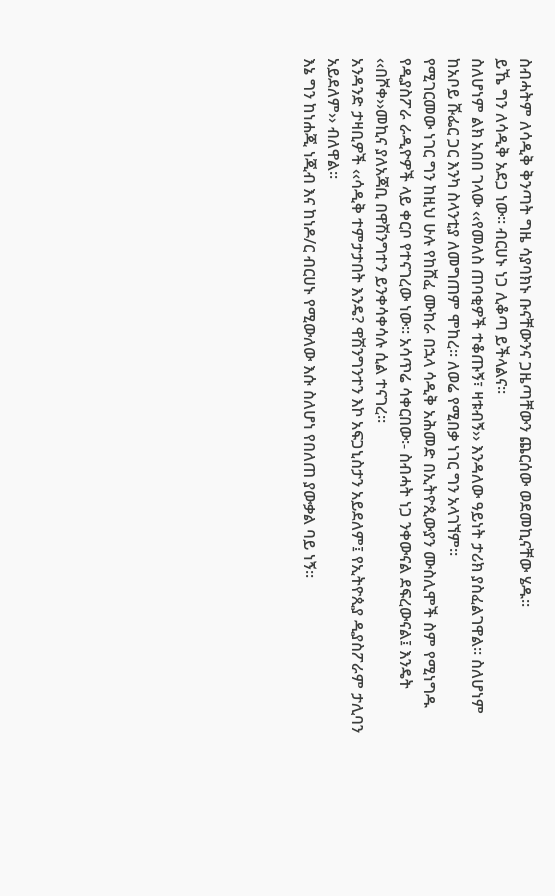ስብሓትም ለሳዲቅ ቅንጣት ግዜ ሳያባክኑ ቡናቸውንና ጋዜጣቸውን ጨርሰው ወደመኪናቸው ሄዱ፡፡
ይኼ ግን ለሳዲቅ አደጋ ነው፡፡ ብርሀኑ ነጋ ሊቆጣ ይችላልና፡፡
ስለሆነም ልክ አበበ ገላው ‹‹የመለስ ጠባቂዎች ተቆጡኝ፣ ዛቱብኝ›› እንዳለው ዓይነት ታሪክ ያስፈልገዋል፡፡ ስለሆነም ከአቦይ ሹፌር ጋር እንካ ስላንቲያ ለመግጠም ሞከረ፡፡ ለወሬ የሚበቃ ነገር ግን አላገኘም፡፡
የሚገርመው ነገር ግን ከዚህ ሁሉ የከሸፈ ሙከራ በኋላ ሳዲቅ አሕመድ በኢትዮጲውያን ሙስሊሞች ስም የሚነግዱ የዲያስፖራ ራዲዮዎች ላይ ቀርቦ የተናገረው ነው፡፡ አሳጥሬ ሳቀርበው፡- ስብሓት ነጋ ንቀውናል ደፍረውናል፤ እንዴት ‹‹በሾቀ››መኪና ያለአጃቢ በዋሽንግተን ይንቀሳቀሳሉ ሲል ተናገረ፡፡
አንዳንድ ታዛቢዎች ‹‹ሳዲቅ ተምታታበት እንዴ? ዋሽንግንተን እኮ አፍጋኒስታን አይደለም፤ የኢትዮጲያ ዲያስፖራም ታሊባን አይደለም›› ብለዋል፡፡
እኔ ግን ከነሐጂ ነጂብ እና ከነዶ/ር ብርሀኑ የሚውለው እሱ ስለሆነ የበለጠ ያውቃል ባይ ነኝ፡፡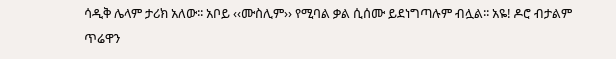ሳዲቅ ሌላም ታሪክ አለው፡፡ አቦይ ‹‹ሙስሊም›› የሚባል ቃል ሲሰሙ ይደነግጣሉም ብሏል፡፡ አዬ! ዶሮ ብታልም ጥሬዋን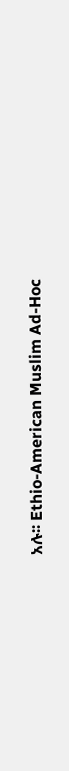አሉ፡፡ Ethio-American Muslim Ad-Hoc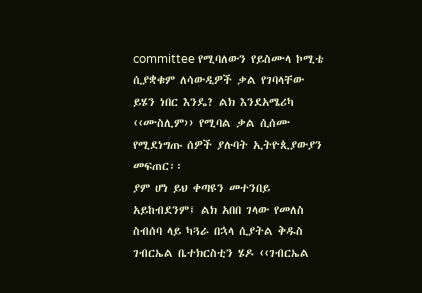committee የሚባለውን የይስሙላ ኮሚቴ ሲያቋቁም ለሳውዲዎች ቃል የገባላቸው ይሄን ነበር እንዴ? ልክ እንደአሜሪካ ‹‹ሙስሊም›› የሚባል ቃል ሲሰሙ የሚደነግጡ ሰዎች ያሉባት ኢትዮጲያውያን መፍጠር፡፡
ያም ሆነ ይህ ቀጣዩን መተንበይ አይከብደንም፤ ልክ አበበ ገላው የመለስ ስብሰባ ላይ ካጓራ በኋላ ሲያትል ቅዱስ ገብርኤል ቤተክርስቲን ሄዶ ‹‹ገብርኤል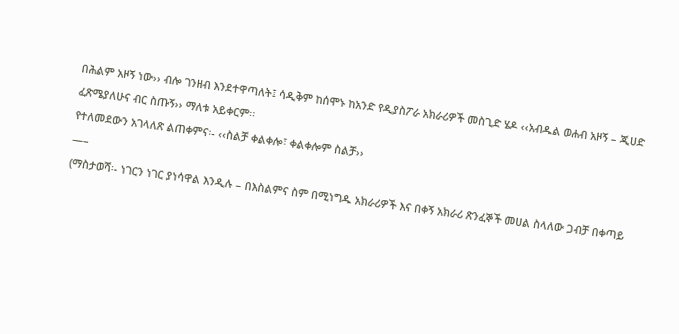በሕልም አዞኝ ነው›› ብሎ ገንዘብ እንደተዋጣለት፤ ሳዲቅም ከሰሞኑ ከአንድ የዲያስፖራ አክራሪዎች መስጊድ ሄዶ ‹‹አብዱል ወሐብ አዞኝ – ጂሀድ ፈጽሜያለሁና ብር ስጡኝ›› ማለቱ አይቀርም፡፡
የተለመደውን አገላለጽ ልጠቀምና፡- ‹‹ስልቻ ቀልቀሎ፣ ቀልቀሎም ስልቻ››
—–
(ማስታወሻ፡- ነገርን ነገር ያነሳዋል እንዲሉ – በእስልምና ስም በሚነግዱ አክራሪዎች እና በቀኝ አክራሪ ጽንፈኞች መሀል ስላለው ጋብቻ በቀጣይ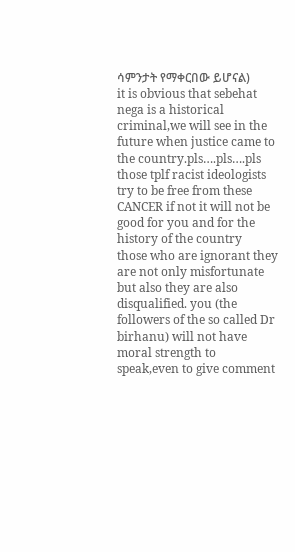ሳምንታት የማቀርበው ይሆናል)
it is obvious that sebehat nega is a historical criminal,we will see in the future when justice came to the country.pls….pls….pls those tplf racist ideologists try to be free from these CANCER if not it will not be good for you and for the history of the country
those who are ignorant they are not only misfortunate but also they are also disqualified. you (the followers of the so called Dr birhanu) will not have moral strength to speak,even to give comment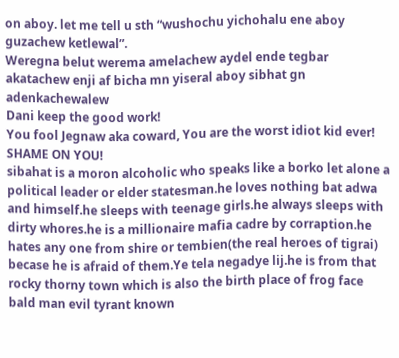on aboy. let me tell u sth “wushochu yichohalu ene aboy guzachew ketlewal”.
Weregna belut werema amelachew aydel ende tegbar akatachew enji af bicha mn yiseral aboy sibhat gn adenkachewalew
Dani keep the good work!
You fool Jegnaw aka coward, You are the worst idiot kid ever!
SHAME ON YOU!
sibahat is a moron alcoholic who speaks like a borko let alone a political leader or elder statesman.he loves nothing bat adwa and himself.he sleeps with teenage girls.he always sleeps with dirty whores.he is a millionaire mafia cadre by corraption.he hates any one from shire or tembien(the real heroes of tigrai) becase he is afraid of them.Ye tela negadye lij.he is from that rocky thorny town which is also the birth place of frog face bald man evil tyrant known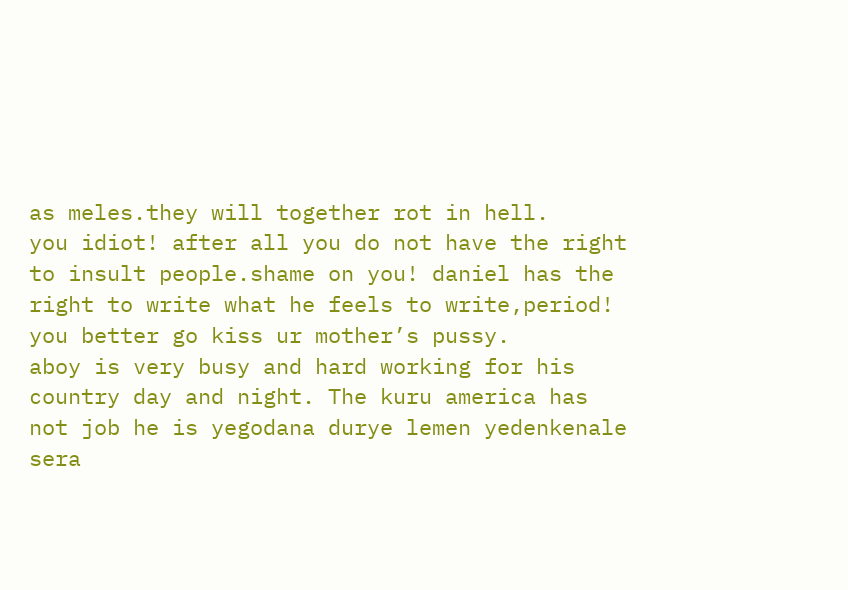as meles.they will together rot in hell.
you idiot! after all you do not have the right to insult people.shame on you! daniel has the right to write what he feels to write,period! you better go kiss ur mother’s pussy.
aboy is very busy and hard working for his country day and night. The kuru america has not job he is yegodana durye lemen yedenkenale sera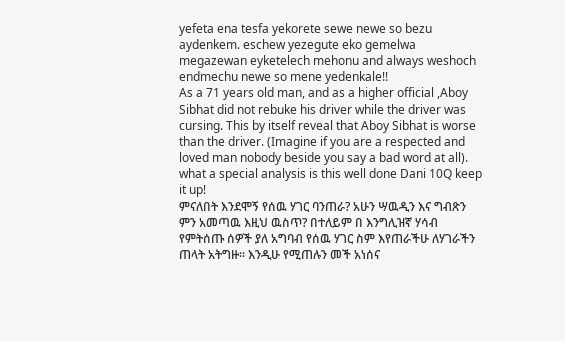yefeta ena tesfa yekorete sewe newe so bezu aydenkem. eschew yezegute eko gemelwa megazewan eyketelech mehonu and always weshoch endmechu newe so mene yedenkale!!
As a 71 years old man, and as a higher official ,Aboy Sibhat did not rebuke his driver while the driver was cursing. This by itself reveal that Aboy Sibhat is worse than the driver. (Imagine if you are a respected and loved man nobody beside you say a bad word at all).
what a special analysis is this well done Dani 10Q keep it up!
ምናለበት እንደሞኝ የሰዉ ሃገር ባንጠራ? አሁን ሣዉዲን እና ግብጽን ምን አመጣዉ እዚህ ዉስጥ? በተለይም በ እንግሊዝኛ ሃሳብ የምትሰጡ ሰዎች ያለ አግባብ የሰዉ ሃገር ስም እየጠራችሁ ለሃገራችን ጠላት አትግዙ። እንዲሁ የሚጠሉን መች አነሰና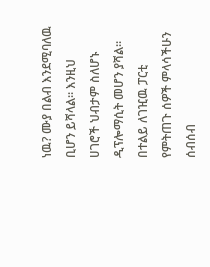ነዉ? ሙያ በልብ እንደሚባለዉ ቢሆን ይሻላል። እንዚህ ሀገሮች ህብታም ስለሆኑ ዲፕሎማሲት መሆን ያሻል። በተልይ ለገዢዉ ፓርቲ የምትጠጉ ሰዎች ምላሳችሁን ሰብሰብ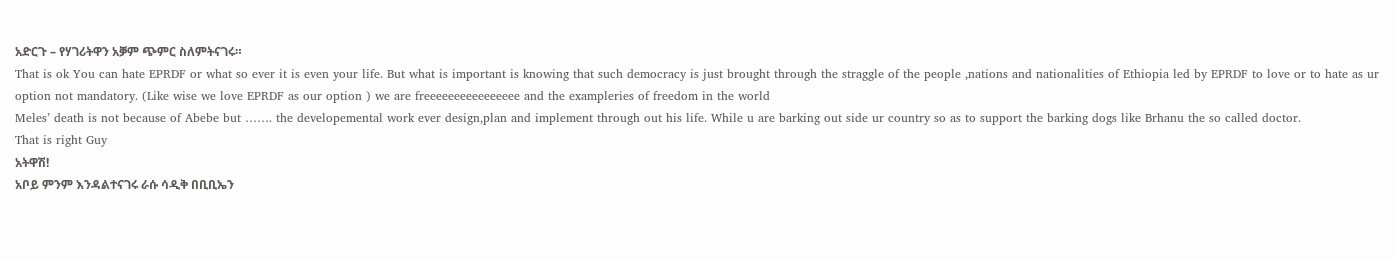አድርጉ – የሃገሪትዋን አቓም ጭምር ስለምትናገሩ።
That is ok You can hate EPRDF or what so ever it is even your life. But what is important is knowing that such democracy is just brought through the straggle of the people ,nations and nationalities of Ethiopia led by EPRDF to love or to hate as ur option not mandatory. (Like wise we love EPRDF as our option ) we are freeeeeeeeeeeeeeee and the exampleries of freedom in the world
Meles’ death is not because of Abebe but ……. the developemental work ever design,plan and implement through out his life. While u are barking out side ur country so as to support the barking dogs like Brhanu the so called doctor.
That is right Guy
አትዋሽ!
አቦይ ምንም እንዳልተናገሩ ራሱ ሳዲቅ በቢቢኤን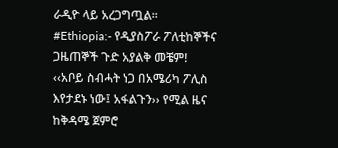ራዲዮ ላይ አረጋግጧል፡፡
#Ethiopia:- የዲያስፖራ ፖለቲከኞችና ጋዜጠኞች ጉድ አያልቅ መቼም!
‹‹አቦይ ስብሓት ነጋ በአሜሪካ ፖሊስ እየታደኑ ነው፤ አፋልጉን›› የሚል ዜና ከቅዳሜ ጀምሮ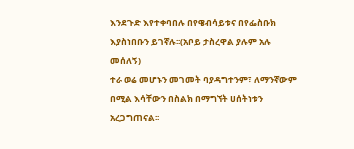እንደጉድ እየተቀባበሉ በየዌብሳይቱና በየፌስቡክ እያስነበቡን ይገኛሉ፡፡(አቦይ ታስረዋል ያሉም አሉ መሰለኝ)
ተራ ወሬ መሆኑን መገመት ባያዳግተንም፣ ለማንኛውም በሚል እሳቸውን በስልክ በማግኘት ሀሰትነቱን አረጋግጠናል፡፡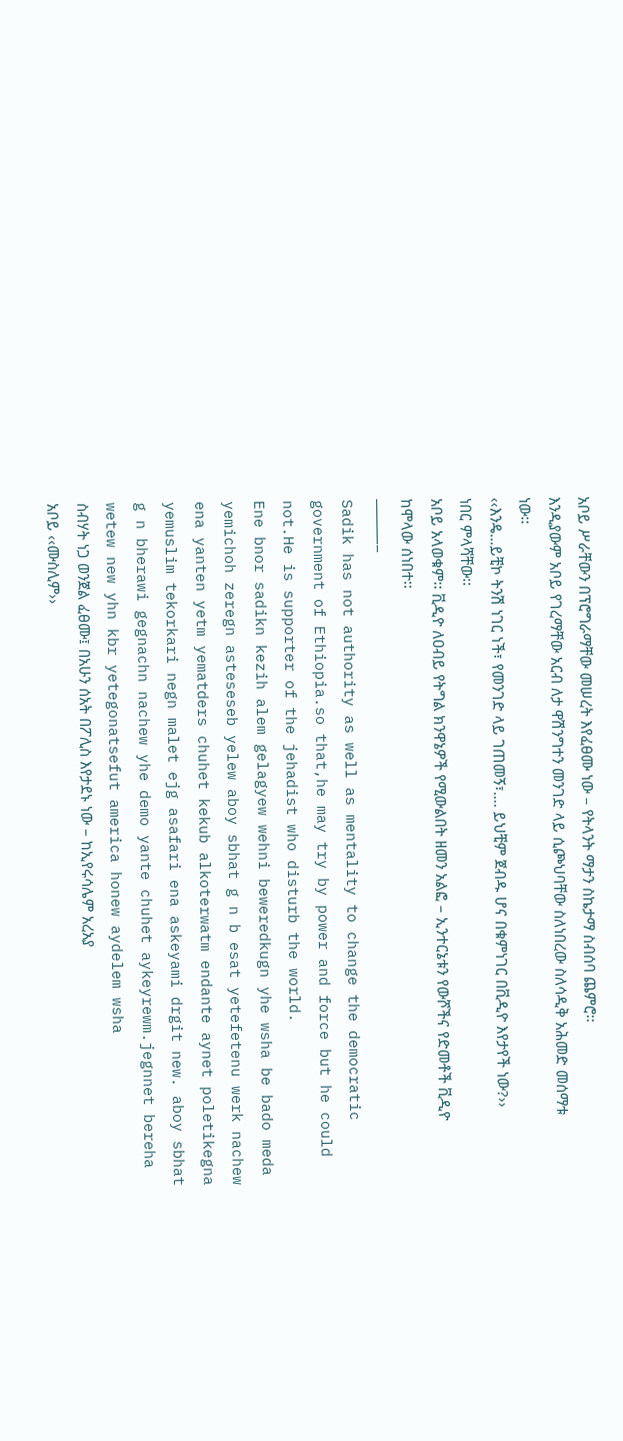አቦይ ሥራቸውን በፕሮግራማቸው መሠረት እየፈፀሙ ነው – የትላንት ማታን ስኬታማ ስብሰባ ጨምሮ፡፡
እንዲያውም አቦይ የገረማቸው አርብ ለታ ዋሽንግተን መንገድ ላይ ሲጮህባቸው ስለነበረው ስለሳዲቅ አሕመድ መሰማቱ ነው፡፡
‹‹እንዴ…ይቺኮ ትንሽ ነገር ነች፣ የመንገድ ላይ ገጠመኝ፣…. ይህቺም ጀብዱ ሆና በቁምነገር በቪዲዮ እየታየች ነው?›› ነበር ምላሻቸው፡፡
አቦይ አላወቁም፡፡ ቪዲዮ ለዐብይ የትግል ክንዋኔዎች የሚውልበት ዘመን አልፎ – ኢንተርኔቱን የውሾችና የድመቶች ቪዲዮ ከሞላው ሰነበተ፡፡
—————–
Sadik has not authority as well as mentality to change the democratic government of Ethiopia.so that,he may try by power and force but he could not.He is supporter of the jehadist who disturb the world.
Ene bnor sadikn kezih alem gelagyew wehni beweredkugn yhe wsha be bado meda yemichoh zeregn asteseseb yelew aboy sbhat g n b esat yetefetenu werk nachew ena yanten yetm yematders chuhet kekub alkoterwatm endante aynet poletikegna yemuslim tekorkari negn malet ejg asafari ena askeyami drgit new. aboy sbhat g n bherawi gegnachn nachew yhe demo yante chuhet aykeyrewm.jegnnet bereha wetew new yhn kbr yetegonatsefut america honew aydelem wsha
ስብሃት ነጋ ወንጀል ፈፀሙ፤ በአሁን ሰአት በፖሊስ እየታደኑ ነው – ከኢየሩሳሌም አረአያ
አቦይ ‹‹ሙስሊም››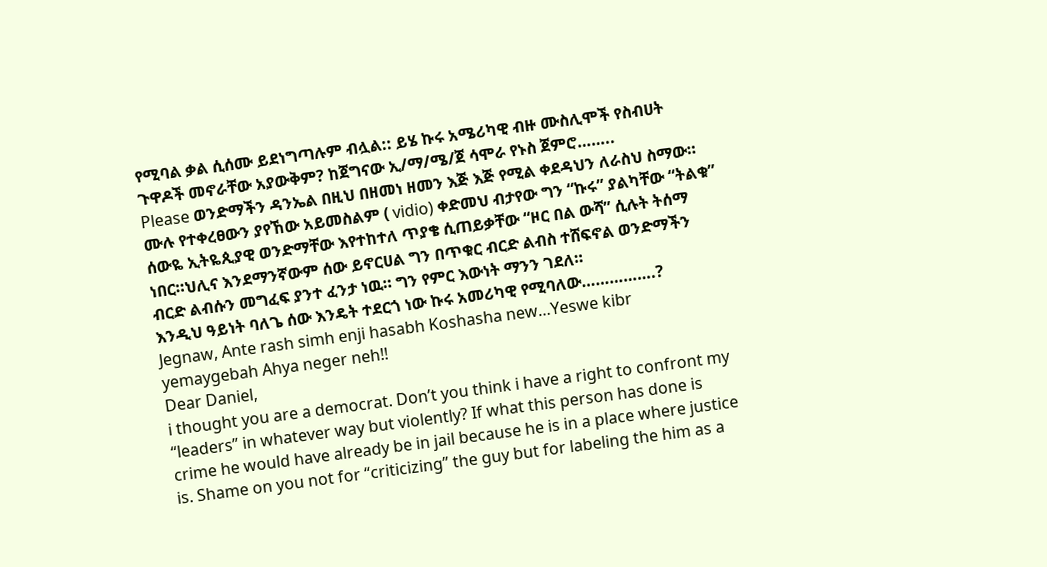የሚባል ቃል ሲሰሙ ይደነግጣሉም ብሏል:: ይሄ ኩሩ አሜሪካዊ ብዙ ሙስሊሞች የስብሀት ጉዋዶች መኖራቸው አያውቅም? ከጀግናው ኢ/ማ/ሜ/ጀ ሳሞራ የኑስ ጀምሮ……..
Please ወንድማችን ዳንኤል በዚህ በዘመነ ዘመን እጅ እጅ የሚል ቀደዳህን ለራስህ ስማው። ሙሉ የተቀረፀውን ያየኸው አይመስልም ( vidio) ቀድመህ ብታየው ግን “ኩሩ” ያልካቸው “ትልቁ” ሰውዬ ኢትዬጲያዊ ወንድማቸው እየተከተለ ጥያቄ ሲጠይቃቸው “ዞር በል ውሻ” ሲሉት ትሰማ ነበር።ህሊና እንደማንኛውም ሰው ይኖርሀል ግን በጥቁር ብርድ ልብስ ተሸፍኖል ወንድማችን ብርድ ልብሱን መግፈፍ ያንተ ፈንታ ነዉ። ግን የምር እውነት ማንን ገደለ።
እንዲህ ዓይነት ባለጌ ሰው እንዴት ተደርጎ ነው ኩሩ አመሪካዊ የሚባለው…………….?
Jegnaw, Ante rash simh enji hasabh Koshasha new…Yeswe kibr yemaygebah Ahya neger neh!!
Dear Daniel,
i thought you are a democrat. Don’t you think i have a right to confront my “leaders” in whatever way but violently? If what this person has done is crime he would have already be in jail because he is in a place where justice is. Shame on you not for “criticizing” the guy but for labeling the him as a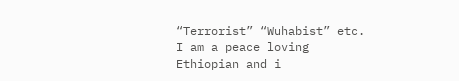“Terrorist” “Wuhabist” etc. I am a peace loving Ethiopian and i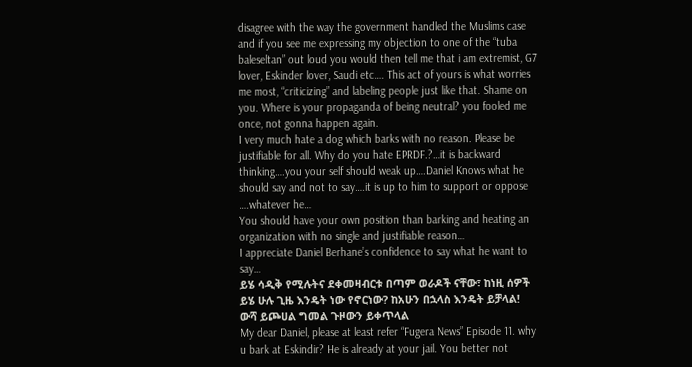disagree with the way the government handled the Muslims case and if you see me expressing my objection to one of the “tuba baleseltan” out loud you would then tell me that i am extremist, G7 lover, Eskinder lover, Saudi etc…. This act of yours is what worries me most, “criticizing” and labeling people just like that. Shame on you. Where is your propaganda of being neutral? you fooled me once, not gonna happen again.
I very much hate a dog which barks with no reason. Please be justifiable for all. Why do you hate EPRDF.?…it is backward thinking….you your self should weak up….Daniel Knows what he should say and not to say….it is up to him to support or oppose ….whatever he…
You should have your own position than barking and heating an organization with no single and justifiable reason…
I appreciate Daniel Berhane’s confidence to say what he want to say…
ይሄ ሳዲቅ የሚሉትና ደቀመዛብርቱ በጣም ወራዶች ናቸው፣ ከነዚ ሰዎች ይሄ ሁሉ ጊዜ እንዴት ነው የኖርነው? ከአሁን በኋላስ እንዴት ይቻላል!
ውሻ ይጮሀል ግመል ጉዞውን ይቀጥላል
My dear Daniel, please at least refer “Fugera News” Episode 11. why u bark at Eskindir? He is already at your jail. You better not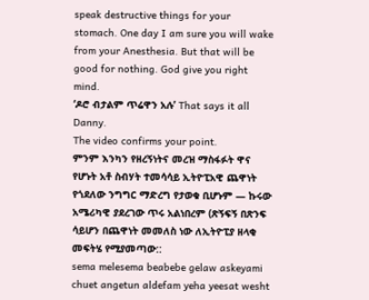speak destructive things for your stomach. One day I am sure you will wake from your Anesthesia. But that will be good for nothing. God give you right mind.
‘ዶሮ ብታልም ጥሬዋን አሉ’ That says it all Danny.
The video confirms your point.
ምንም እንካን የዘረኝነትና መረዝ ማስፋፉት ዋና የሆኑት አቶ ስብሃት ተመሳሳይ ኢትዮፒአዊ ጨዋነት የጎደለው ንግግር ማድረግ የታወቁ ቢሆኑም — ኩሩው አሜሪካዊ ያደረገው ጥሩ አልነበረም (ጽኝፍኝ በጽንፍ ሳይሆን በጨዋነት መመለስ ነው ለኢትዮፒያ ዘላቂ መፍትሄ የሚያመጣው::
sema melesema beabebe gelaw askeyami chuet angetun aldefam yeha yeesat wesht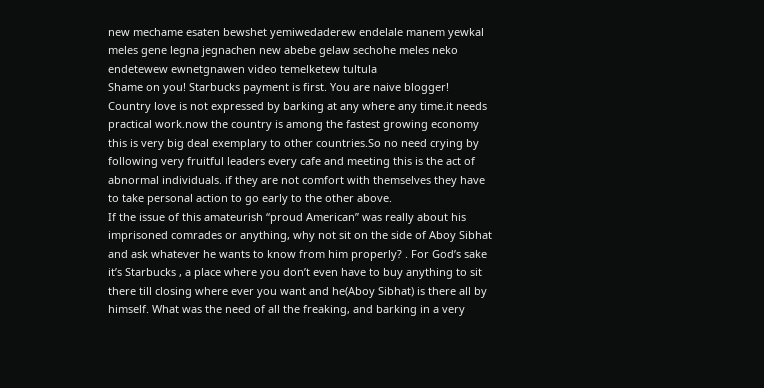new mechame esaten bewshet yemiwedaderew endelale manem yewkal meles gene legna jegnachen new abebe gelaw sechohe meles neko endetewew ewnetgnawen video temelketew tultula
Shame on you! Starbucks payment is first. You are naive blogger!
Country love is not expressed by barking at any where any time.it needs practical work.now the country is among the fastest growing economy this is very big deal exemplary to other countries.So no need crying by following very fruitful leaders every cafe and meeting this is the act of abnormal individuals. if they are not comfort with themselves they have to take personal action to go early to the other above.
If the issue of this amateurish “proud American” was really about his imprisoned comrades or anything, why not sit on the side of Aboy Sibhat and ask whatever he wants to know from him properly? . For God’s sake it’s Starbucks , a place where you don’t even have to buy anything to sit there till closing where ever you want and he(Aboy Sibhat) is there all by himself. What was the need of all the freaking, and barking in a very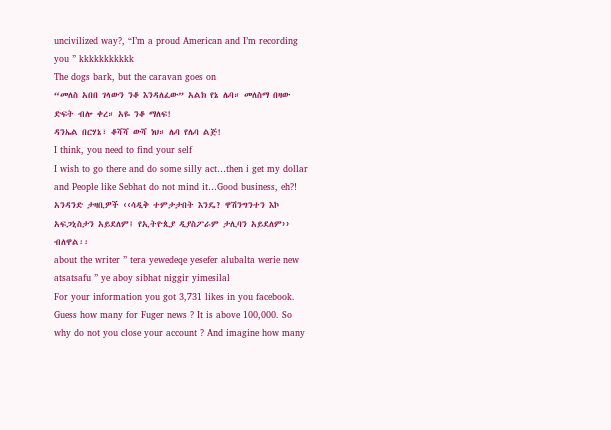uncivilized way?, “I’m a proud American and I’m recording you ” kkkkkkkkkkk
The dogs bark, but the caravan goes on
“መለስ አበበ ገላውን ንቆ እንዳለፈው” አልክ የኔ ሌባ። መለስማ በዛው ድፍት ብሎ ቀረ። አዬ ንቆ ማለፍ!
ዳንኤል በርሃኔ፣ ቆሻሻ ውሻ ነህ። ሌባ የሌባ ልጅ!
I think, you need to find your self
I wish to go there and do some silly act…then i get my dollar and People like Sebhat do not mind it…Good business, eh?!
አንዳንድ ታዛቢዎች ‹‹ሳዲቅ ተምታታበት እንዴ? ዋሽንግንተን እኮ አፍጋኒስታን አይደለም፤ የኢትዮጲያ ዲያስፖራም ታሊባን አይደለም›› ብለዋል፡፡
about the writer ” tera yewedeqe yesefer alubalta werie new atsatsafu ” ye aboy sibhat niggir yimesilal
For your information you got 3,731 likes in you facebook. Guess how many for Fuger news ? It is above 100,000. So why do not you close your account ? And imagine how many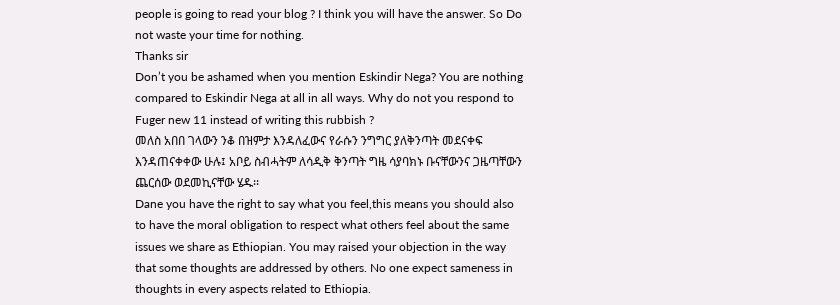people is going to read your blog ? I think you will have the answer. So Do not waste your time for nothing.
Thanks sir
Don’t you be ashamed when you mention Eskindir Nega? You are nothing compared to Eskindir Nega at all in all ways. Why do not you respond to Fuger new 11 instead of writing this rubbish ?
መለስ አበበ ገላውን ንቆ በዝምታ እንዳለፈውና የራሱን ንግግር ያለቅንጣት መደናቀፍ እንዳጠናቀቀው ሁሉ፤ አቦይ ስብሓትም ለሳዲቅ ቅንጣት ግዜ ሳያባክኑ ቡናቸውንና ጋዜጣቸውን ጨርሰው ወደመኪናቸው ሄዱ፡፡
Dane you have the right to say what you feel,this means you should also to have the moral obligation to respect what others feel about the same issues we share as Ethiopian. You may raised your objection in the way that some thoughts are addressed by others. No one expect sameness in thoughts in every aspects related to Ethiopia.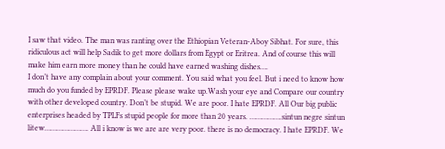I saw that video. The man was ranting over the Ethiopian Veteran-Aboy Sibhat. For sure, this ridiculous act will help Sadik to get more dollars from Egypt or Eritrea. And of course this will make him earn more money than he could have earned washing dishes….
I don’t have any complain about your comment. You said what you feel. But i need to know how much do you funded by EPRDF. Please please wake up.Wash your eye and Compare our country with other developed country. Don’t be stupid. We are poor. I hate EPRDF. All Our big public enterprises headed by TPLFs stupid people for more than 20 years. …………….sintun negre sintun litew…………………. All i know is we are are very poor. there is no democracy. I hate EPRDF. We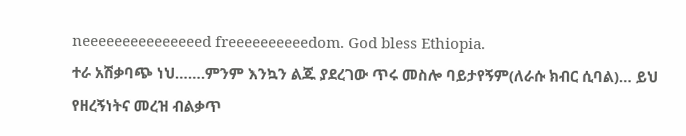neeeeeeeeeeeeeeed freeeeeeeeeedom. God bless Ethiopia.
ተራ አሽቃባጭ ነህ…….ምንም እንኳን ልጁ ያደረገው ጥሩ መስሎ ባይታየኝም(ለራሱ ክብር ሲባል)… ይህ የዘረኝነትና መረዝ ብልቃጥ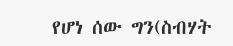የሆነ ሰው ግን(ስብሃት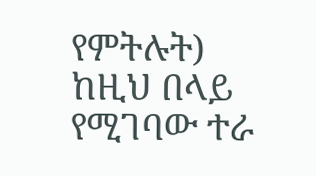የምትሉት) ከዚህ በላይ የሚገባው ተራ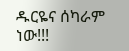ዱርዬና ሰካራም ነው!!!